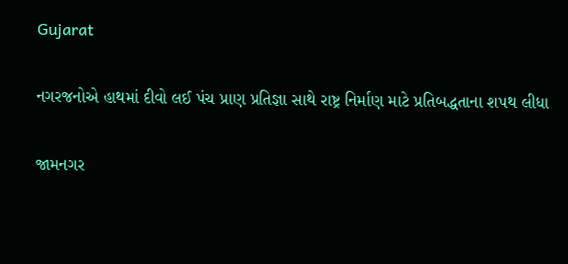Gujarat

નગરજનોએ હાથમાં દીવો લઈ પંચ પ્રાણ પ્રતિજ્ઞા સાથે રાષ્ટ્ર નિર્માણ માટે પ્રતિબદ્ધતાના શપથ લીધા

જામનગર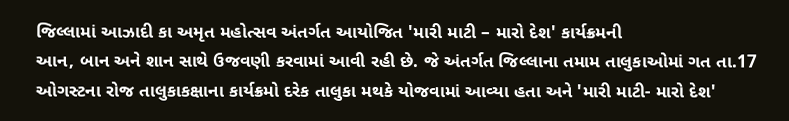જિલ્લામાં આઝાદી કા અમૃત મહોત્સવ અંતર્ગત આયોજિત 'મારી માટી – મારો દેશ' કાર્યક્રમની
આન, બાન અને શાન સાથે ઉજવણી કરવામાં આવી રહી છે. જે અંતર્ગત જિલ્લાના તમામ તાલુકાઓમાં ગત તા.17
ઓગસ્ટના રોજ તાલુકાકક્ષાના કાર્યક્રમો દરેક તાલુકા મથકે યોજવામાં આવ્યા હતા અને 'મારી માટી- મારો દેશ'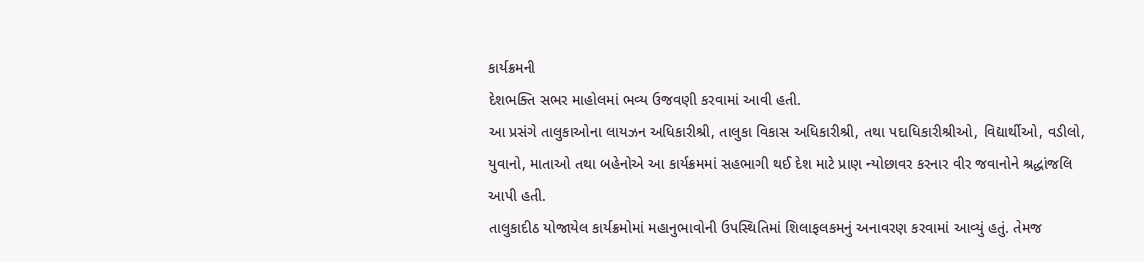કાર્યક્રમની
દેશભક્તિ સભર માહોલમાં ભવ્ય ઉજવણી કરવામાં આવી હતી.
આ પ્રસંગે તાલુકાઓના લાયઝન અધિકારીશ્રી, તાલુકા વિકાસ અધિકારીશ્રી, તથા પદાધિકારીશ્રીઓ, વિદ્યાર્થીઓ, વડીલો,
યુવાનો, માતાઓ તથા બહેનોએ આ કાર્યક્રમમાં સહભાગી થઈ દેશ માટે પ્રાણ ન્યોછાવર કરનાર વીર જવાનોને શ્રદ્ધાંજલિ
આપી હતી.
તાલુકાદીઠ યોજાયેલ કાર્યક્રમોમાં મહાનુભાવોની ઉપસ્થિતિમાં શિલાફલકમનું અનાવરણ કરવામાં આવ્યું હતું. તેમજ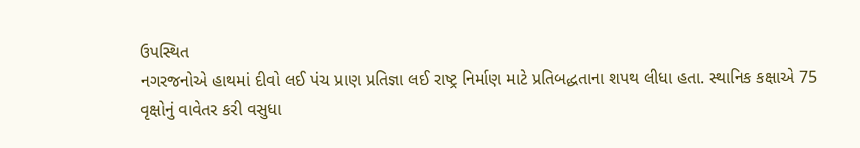ઉપસ્થિત
નગરજનોએ હાથમાં દીવો લઈ પંચ પ્રાણ પ્રતિજ્ઞા લઈ રાષ્ટ્ર નિર્માણ માટે પ્રતિબદ્ધતાના શપથ લીધા હતા. સ્થાનિક કક્ષાએ 75
વૃક્ષોનું વાવેતર કરી વસુધા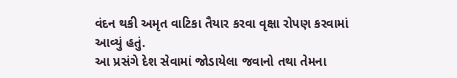વંદન થકી અમૃત વાટિકા તૈયાર કરવા વૃક્ષા રોપણ કરવામાં આવ્યું હતું.
આ પ્રસંગે દેશ સેવામાં જોડાયેલા જવાનો તથા તેમના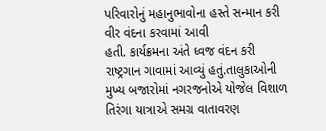પરિવારોનું મહાનુભાવોના હસ્તે સન્માન કરી વીર વંદના કરવામાં આવી
હતી. કાર્યક્રમના અંતે ધ્વજ વંદન કરી રાષ્ટ્રગાન ગાવામાં આવ્યું હતું.તાલુકાઓની મુખ્ય બજારોમાં નગરજનોએ યોજેલ વિશાળ
તિરંગા યાત્રાએ સમગ્ર વાતાવરણ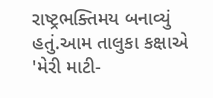રાષ્ટ્રભક્તિમય બનાવ્યું હતું.આમ તાલુકા કક્ષાએ 'મેરી માટી-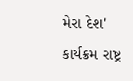મેરા દેશ' કાર્યક્રમ રાષ્ટ્ર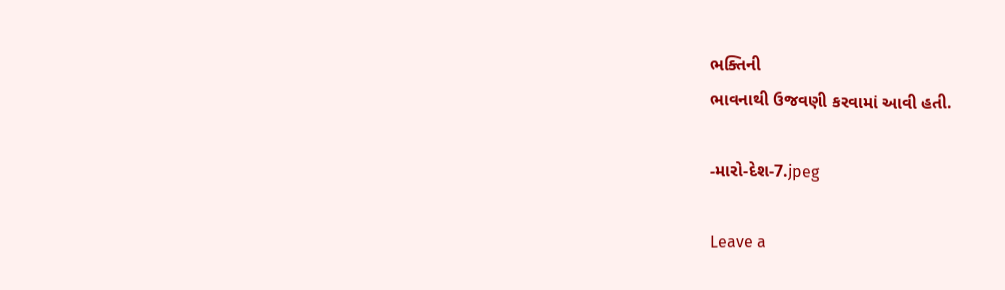ભક્તિની
ભાવનાથી ઉજવણી કરવામાં આવી હતી.

-મારો-દેશ-7.jpeg

Leave a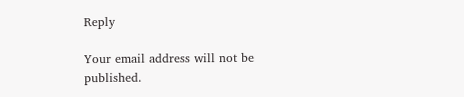Reply

Your email address will not be published.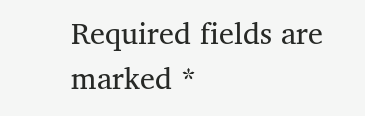Required fields are marked *